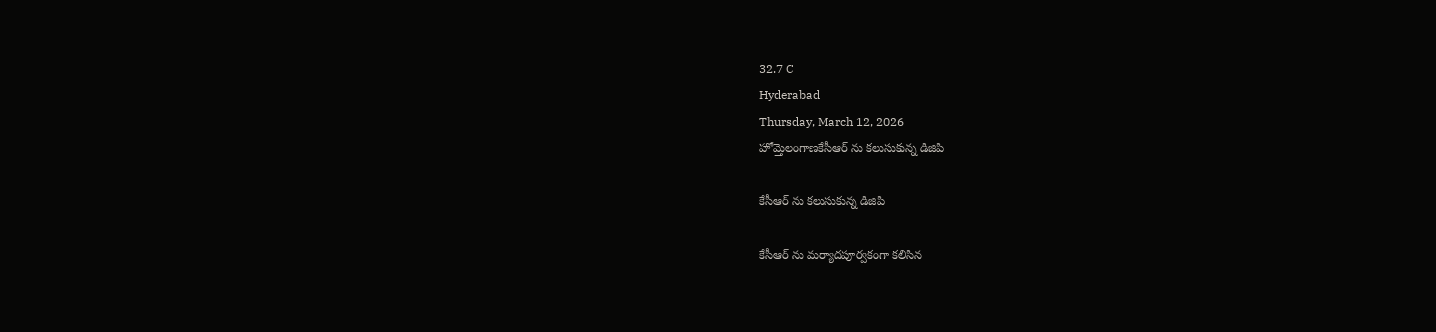32.7 C
Hyderabad
Thursday, March 12, 2026
హోమ్తెలంగాణకేసీఆర్ ను కలుసుకున్న డిజిపి

కేసీఆర్ ను కలుసుకున్న డిజిపి

కేసీఆర్ ను మర్యాదపూర్వకంగా కలిసిన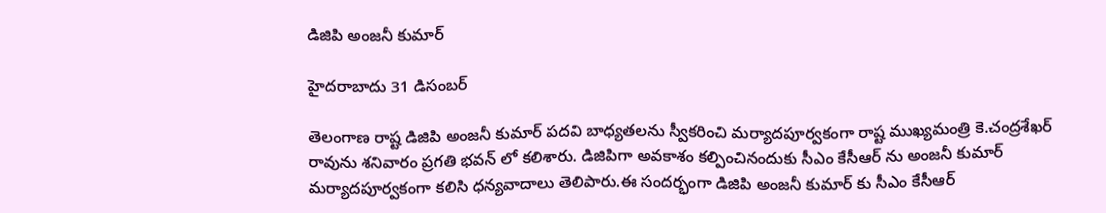డిజిపి అంజనీ కుమార్

హైదరాబాదు 31 డిసంబర్

తెలంగాణ రాష్ట డిజిపి అంజనీ కుమార్ పదవి బాధ్యతలను స్వీకరించి మర్యాదపూర్వకంగా రాష్ట ముఖ్యమంత్రి కె.చంద్రశేఖర్ రావును శనివారం ప్రగతి భవన్ లో కలిశారు. డిజిపిగా అవకాశం కల్పించినందుకు సీఎం కేసీఆర్ ను అంజనీ కుమార్ మర్యాదపూర్వకంగా కలిసి ధన్యవాదాలు తెలిపారు.ఈ సందర్భంగా డిజిపి అంజనీ కుమార్ కు సీఎం కేసీఆర్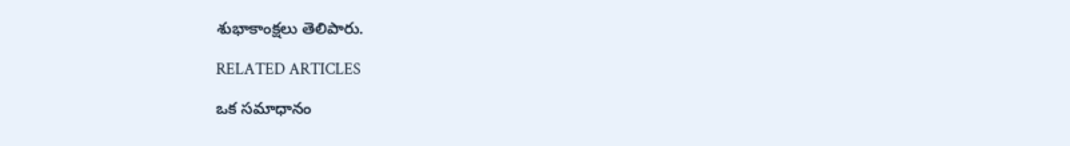శుభాకాంక్షలు తెలిపారు.

RELATED ARTICLES

ఒక సమాధానం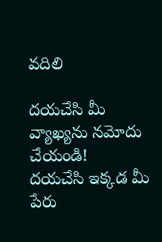వదిలి

దయచేసి మీ వ్యాఖ్యను నమోదు చేయండి!
దయచేసి ఇక్కడ మీ పేరు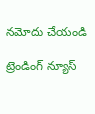నమోదు చేయండి

ట్రెండింగ్ న్యూస్